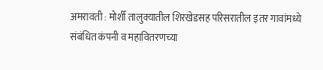अमरावती : मोर्शी तालुक्यातील शिरखेडसह परिसरातील इतर गावांमध्ये संबंधित कंपनी व महावितरणच्या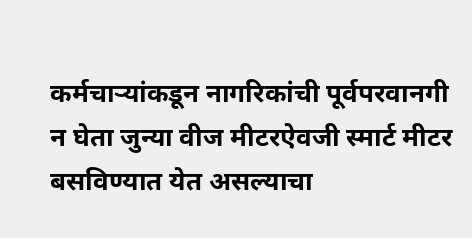कर्मचाऱ्यांकडून नागरिकांची पूर्वपरवानगी न घेता जुन्या वीज मीटरऐवजी स्मार्ट मीटर बसविण्यात येत असल्याचा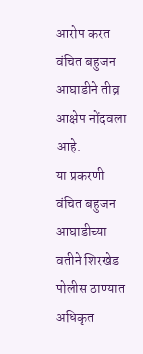आरोप करत वंचित बहुजन आघाडीने तीव्र आक्षेप नोंदवला आहे.
या प्रकरणी वंचित बहुजन आघाडीच्या वतीने शिरखेड पोलीस ठाण्यात अधिकृत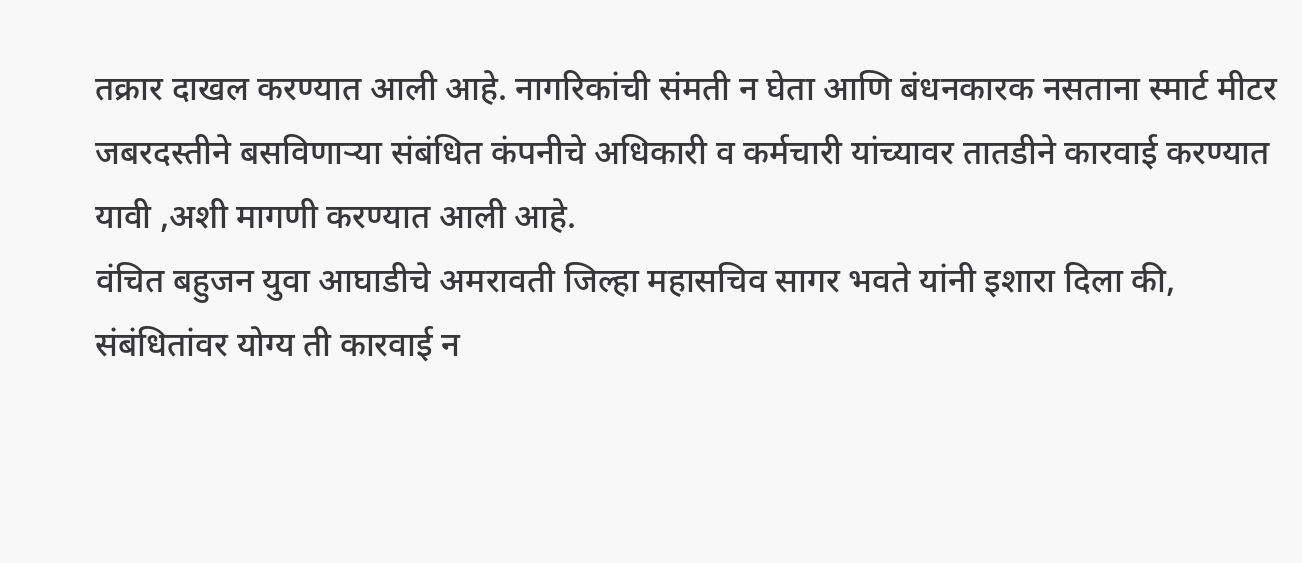तक्रार दाखल करण्यात आली आहे. नागरिकांची संमती न घेता आणि बंधनकारक नसताना स्मार्ट मीटर जबरदस्तीने बसविणाऱ्या संबंधित कंपनीचे अधिकारी व कर्मचारी यांच्यावर तातडीने कारवाई करण्यात यावी ,अशी मागणी करण्यात आली आहे.
वंचित बहुजन युवा आघाडीचे अमरावती जिल्हा महासचिव सागर भवते यांनी इशारा दिला की, संबंधितांवर योग्य ती कारवाई न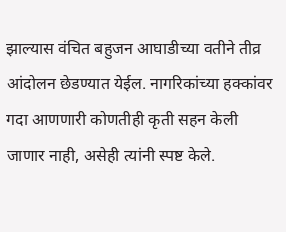झाल्यास वंचित बहुजन आघाडीच्या वतीने तीव्र आंदोलन छेडण्यात येईल. नागरिकांच्या हक्कांवर गदा आणणारी कोणतीही कृती सहन केली जाणार नाही, असेही त्यांनी स्पष्ट केले.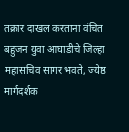तक्रार दाखल करताना वंचित बहुजन युवा आघाडीचे जिल्हा महासचिव सागर भवते, ज्येष्ठ मार्गदर्शक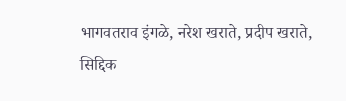भागवतराव इंगळे, नरेश खराते, प्रदीप खराते, सिद्दिक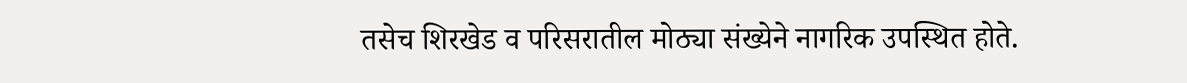तसेच शिरखेड व परिसरातील मोठ्या संख्येने नागरिक उपस्थित होते.